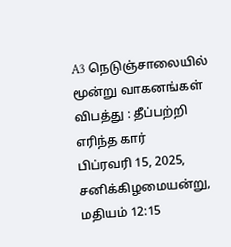A3 நெடுஞ்சாலையில் மூன்று வாகனங்கள் விபத்து : தீப்பற்றி எரிந்த கார்
பிப்ரவரி 15, 2025, சனிக்கிழமையன்று, மதியம் 12:15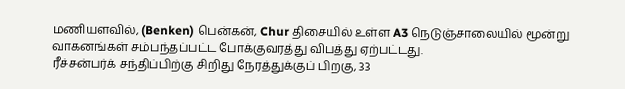மணியளவில், (Benken) பென்கன், Chur திசையில் உள்ள A3 நெடுஞ்சாலையில் மூன்று வாகனங்கள் சம்பந்தப்பட்ட போக்குவரத்து விபத்து ஏற்பட்டது.
ரீச்சன்பர்க் சந்திப்பிற்கு சிறிது நேரத்துக்குப் பிறகு, 33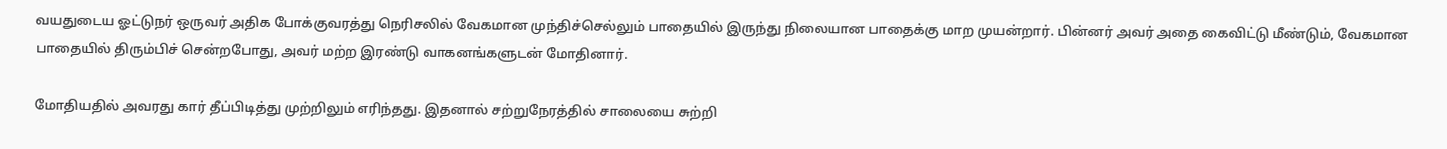வயதுடைய ஓட்டுநர் ஒருவர் அதிக போக்குவரத்து நெரிசலில் வேகமான முந்திச்செல்லும் பாதையில் இருந்து நிலையான பாதைக்கு மாற முயன்றார். பின்னர் அவர் அதை கைவிட்டு மீண்டும், வேகமான பாதையில் திரும்பிச் சென்றபோது, அவர் மற்ற இரண்டு வாகனங்களுடன் மோதினார்.

மோதியதில் அவரது கார் தீப்பிடித்து முற்றிலும் எரிந்தது. இதனால் சற்றுநேரத்தில் சாலையை சுற்றி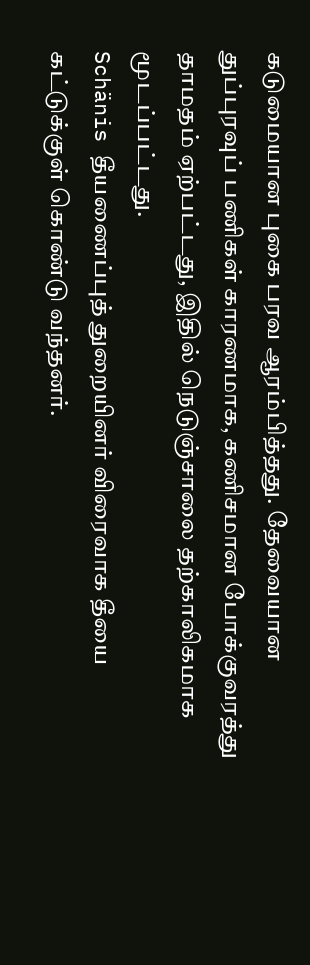கடுமையான புகை பரவ ஆரம்பித்தது. தேவையான துப்புரவுப் பணிகள் காரணமாக, கணிசமான போக்குவரத்து தாமதம் ஏற்பட்டது, இதில் நெடுஞ்சாலை தற்காலிகமாக மூடப்பட்டது.
Schänis தீயணைப்புத் துறையினர் விரைவாக தீயை கட்டுக்குள் கொண்டு வந்தனர்.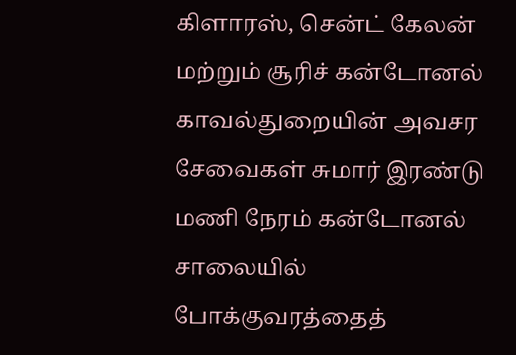கிளாரஸ், சென்ட் கேலன் மற்றும் சூரிச் கன்டோனல் காவல்துறையின் அவசர சேவைகள் சுமார் இரண்டு மணி நேரம் கன்டோனல் சாலையில் போக்குவரத்தைத்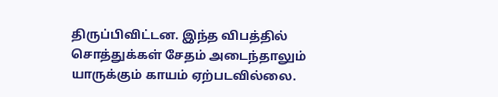திருப்பிவிட்டன. இந்த விபத்தில் சொத்துக்கள் சேதம் அடைந்தாலும் யாருக்கும் காயம் ஏற்படவில்லை.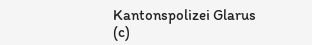Kantonspolizei Glarus (c)